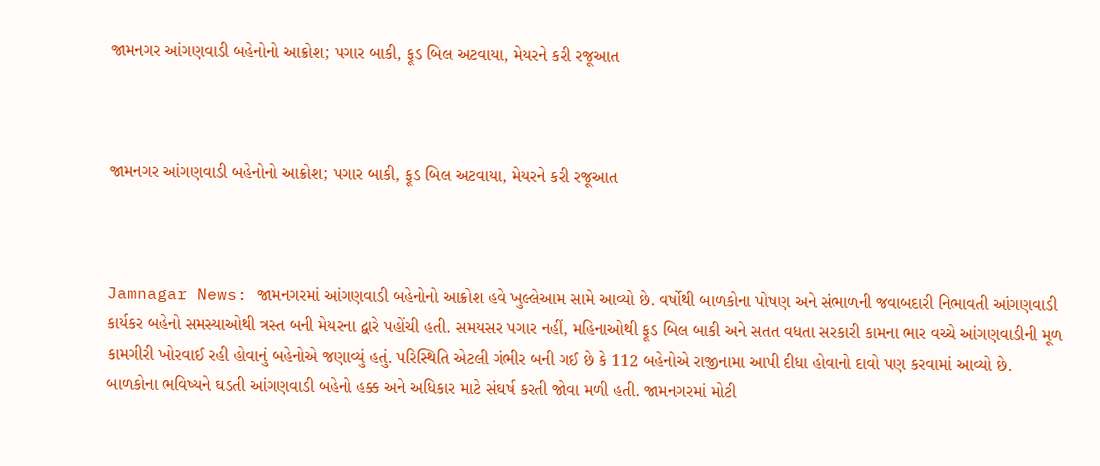જામનગર આંગણવાડી બહેનોનો આક્રોશ; પગાર બાકી, ફૂડ બિલ અટવાયા, મેયરને કરી રજૂઆત



જામનગર આંગણવાડી બહેનોનો આક્રોશ; પગાર બાકી, ફૂડ બિલ અટવાયા, મેયરને કરી રજૂઆત



Jamnagar News: જામનગરમાં આંગણવાડી બહેનોનો આક્રોશ હવે ખુલ્લેઆમ સામે આવ્યો છે. વર્ષોથી બાળકોના પોષણ અને સંભાળની જવાબદારી નિભાવતી આંગણવાડી કાર્યકર બહેનો સમસ્યાઓથી ત્રસ્ત બની મેયરના દ્વારે પહોંચી હતી. સમયસર પગાર નહીં, મહિનાઓથી ફૂડ બિલ બાકી અને સતત વધતા સરકારી કામના ભાર વચ્ચે આંગણવાડીની મૂળ કામગીરી ખોરવાઈ રહી હોવાનું બહેનોએ જણાવ્યું હતું. પરિસ્થિતિ એટલી ગંભીર બની ગઈ છે કે 112 બહેનોએ રાજીનામા આપી દીધા હોવાનો દાવો પણ કરવામાં આવ્યો છે.
બાળકોના ભવિષ્યને ઘડતી આંગણવાડી બહેનો હક્ક અને અધિકાર માટે સંઘર્ષ કરતી જોવા મળી હતી. જામનગરમાં મોટી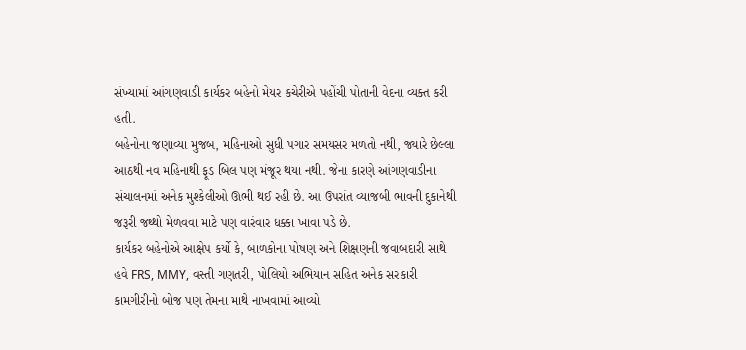સંખ્યામાં આંગણવાડી કાર્યકર બહેનો મેયર કચેરીએ પહોંચી પોતાની વેદના વ્યક્ત કરી હતી.
બહેનોના જણાવ્યા મુજબ, મહિનાઓ સુધી પગાર સમયસર મળતો નથી, જ્યારે છેલ્લા આઠથી નવ મહિનાથી ફૂડ બિલ પણ મંજૂર થયા નથી. જેના કારણે આંગણવાડીના સંચાલનમાં અનેક મુશ્કેલીઓ ઊભી થઈ રહી છે. આ ઉપરાંત વ્યાજબી ભાવની દુકાનેથી જરૂરી જથ્થો મેળવવા માટે પણ વારંવાર ધક્કા ખાવા પડે છે.
કાર્યકર બહેનોએ આક્ષેપ કર્યો કે, બાળકોના પોષણ અને શિક્ષણની જવાબદારી સાથે હવે FRS, MMY, વસ્તી ગણતરી, પોલિયો અભિયાન સહિત અનેક સરકારી કામગીરીનો બોજ પણ તેમના માથે નાખવામાં આવ્યો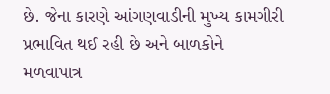છે. જેના કારણે આંગણવાડીની મુખ્ય કામગીરી પ્રભાવિત થઈ રહી છે અને બાળકોને મળવાપાત્ર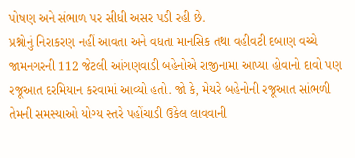પોષણ અને સંભાળ પર સીધી અસર પડી રહી છે.
પ્રશ્નોનું નિરાકરણ નહીં આવતા અને વધતા માનસિક તથા વહીવટી દબાણ વચ્ચે જામનગરની 112 જેટલી આંગણવાડી બહેનોએ રાજીનામા આપ્યા હોવાનો દાવો પણ રજૂઆત દરમિયાન કરવામાં આવ્યો હતો. જો કે, મેયરે બહેનોની રજૂઆત સાંભળી તેમની સમસ્યાઓ યોગ્ય સ્તરે પહોંચાડી ઉકેલ લાવવાની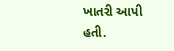ખાતરી આપી હતી.